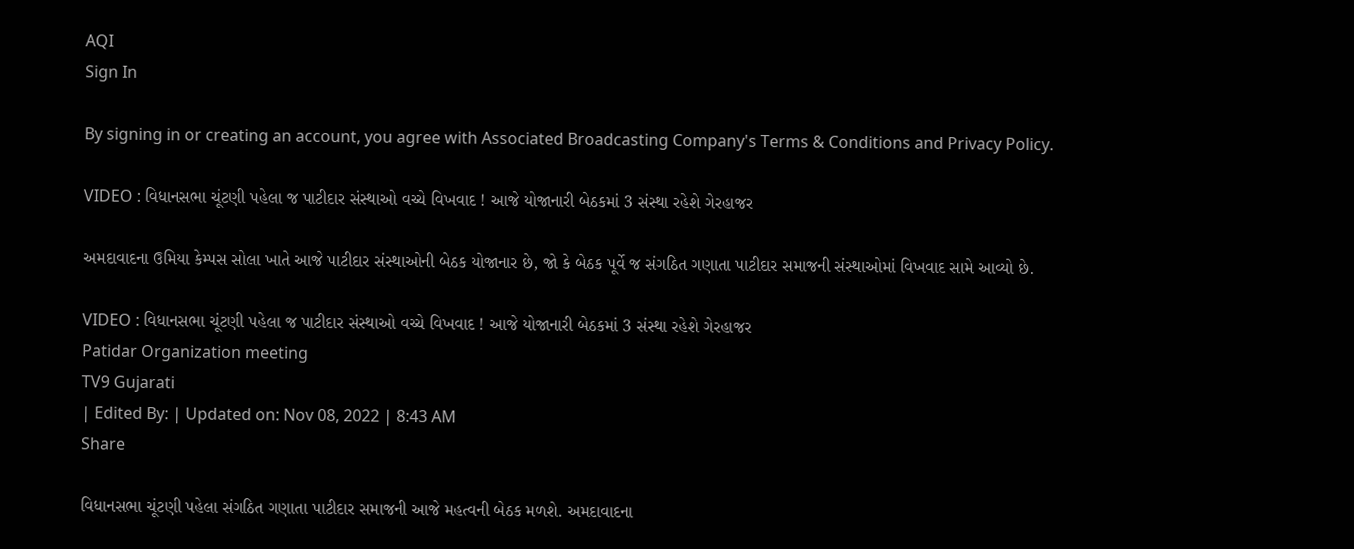AQI
Sign In

By signing in or creating an account, you agree with Associated Broadcasting Company's Terms & Conditions and Privacy Policy.

VIDEO : વિધાનસભા ચૂંટણી પહેલા જ પાટીદાર સંસ્થાઓ વચ્ચે વિખવાદ ! આજે યોજાનારી બેઠકમાં 3 સંસ્થા રહેશે ગેરહાજર

અમદાવાદના ઉમિયા કેમ્પસ સોલા ખાતે આજે પાટીદાર સંસ્થાઓની બેઠક યોજાનાર છે, જો કે બેઠક પૂર્વે જ સંગઠિત ગણાતા પાટીદાર સમાજની સંસ્થાઓમાં વિખવાદ સામે આવ્યો છે.

VIDEO : વિધાનસભા ચૂંટણી પહેલા જ પાટીદાર સંસ્થાઓ વચ્ચે વિખવાદ ! આજે યોજાનારી બેઠકમાં 3 સંસ્થા રહેશે ગેરહાજર
Patidar Organization meeting
TV9 Gujarati
| Edited By: | Updated on: Nov 08, 2022 | 8:43 AM
Share

વિધાનસભા ચૂંટણી પહેલા સંગઠિત ગણાતા પાટીદાર સમાજની આજે મહત્વની બેઠક મળશે. અમદાવાદના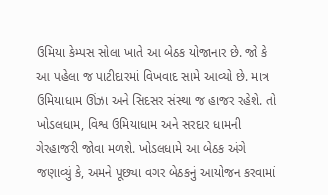ઉમિયા કેમ્પસ સોલા ખાતે આ બેઠક યોજાનાર છે. જો કે આ પહેલા જ પાટીદારમાં વિખવાદ સામે આવ્યો છે. માત્ર ઉમિયાધામ ઊંઝા અને સિદસર સંસ્થા જ હાજર રહેશે. તો ખોડલધામ, વિશ્વ ઉમિયાધામ અને સરદાર ધામની ગેરહાજરી જોવા મળશે. ખોડલધામે આ બેઠક અંગે જણાવ્યું કે, અમને પૂછ્યા વગર બેઠકનું આયોજન કરવામાં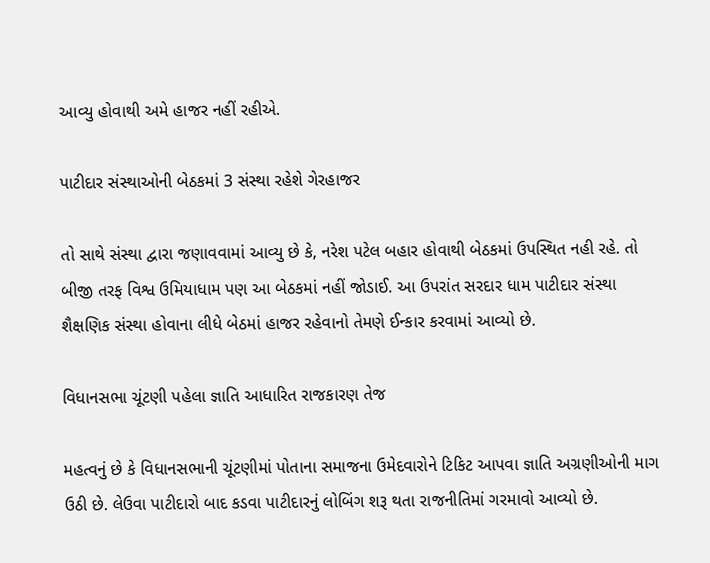આવ્યુ હોવાથી અમે હાજર નહીં રહીએ.

પાટીદાર સંસ્થાઓની બેઠકમાં 3 સંસ્થા રહેશે ગેરહાજર

તો સાથે સંસ્થા દ્વારા જણાવવામાં આવ્યુ છે કે, નરેશ પટેલ બહાર હોવાથી બેઠકમાં ઉપસ્થિત નહી રહે. તો બીજી તરફ વિશ્વ ઉમિયાધામ પણ આ બેઠકમાં નહીં જોડાઈ. આ ઉપરાંત સરદાર ધામ પાટીદાર સંસ્થા શૈક્ષણિક સંસ્થા હોવાના લીધે બેઠમાં હાજર રહેવાનો તેમણે ઈન્કાર કરવામાં આવ્યો છે.

વિધાનસભા ચૂંટણી પહેલા જ્ઞાતિ આધારિત રાજકારણ તેજ

મહત્વનું છે કે વિધાનસભાની ચૂંટણીમાં પોતાના સમાજના ઉમેદવારોને ટિકિટ આપવા જ્ઞાતિ અગ્રણીઓની માગ ઉઠી છે. લેઉવા પાટીદારો બાદ કડવા પાટીદારનું લોબિંગ શરૂ થતા રાજનીતિમાં ગરમાવો આવ્યો છે.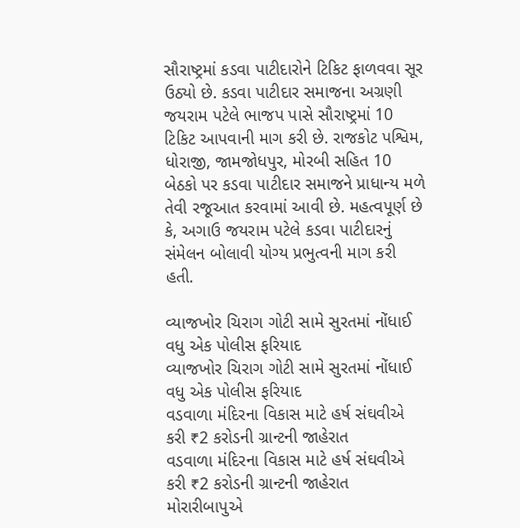સૌરાષ્ટ્રમાં કડવા પાટીદારોને ટિકિટ ફાળવવા સૂર ઉઠ્યો છે. કડવા પાટીદાર સમાજના અગ્રણી જયરામ પટેલે ભાજપ પાસે સૌરાષ્ટ્રમાં 10 ટિકિટ આપવાની માગ કરી છે. રાજકોટ પશ્વિમ, ધોરાજી, જામજોધપુર, મોરબી સહિત 10 બેઠકો પર કડવા પાટીદાર સમાજને પ્રાધાન્ય મળે તેવી રજૂઆત કરવામાં આવી છે. મહત્વપૂર્ણ છે કે, અગાઉ જયરામ પટેલે કડવા પાટીદારનું સંમેલન બોલાવી યોગ્ય પ્રભુત્વની માગ કરી હતી.

વ્યાજખોર ચિરાગ ગોટી સામે સુરતમાં નોંધાઈ વધુ એક પોલીસ ફરિયાદ
વ્યાજખોર ચિરાગ ગોટી સામે સુરતમાં નોંધાઈ વધુ એક પોલીસ ફરિયાદ
વડવાળા મંદિરના વિકાસ માટે હર્ષ સંઘવીએ કરી ₹2 કરોડની ગ્રાન્ટની જાહેરાત
વડવાળા મંદિરના વિકાસ માટે હર્ષ સંઘવીએ કરી ₹2 કરોડની ગ્રાન્ટની જાહેરાત
મોરારીબાપુએ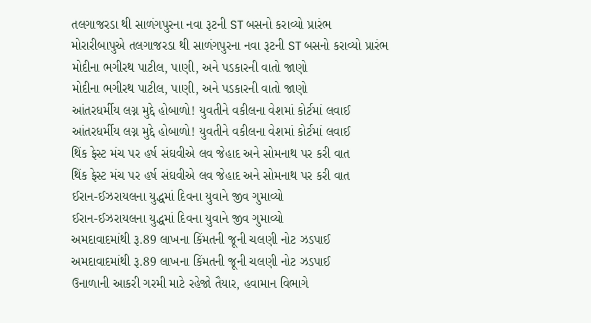તલગાજરડા થી સાળંગપુરના નવા રૂટની ST બસનો કરાવ્યો પ્રારંભ
મોરારીબાપુએ તલગાજરડા થી સાળંગપુરના નવા રૂટની ST બસનો કરાવ્યો પ્રારંભ
મોદીના ભગીરથ પાટીલ, પાણી, અને પડકારની વાતો જાણો
મોદીના ભગીરથ પાટીલ, પાણી, અને પડકારની વાતો જાણો
આંતરધર્મીય લગ્ન મુદ્દે હોબાળો! યુવતીને વકીલના વેશમાં કોર્ટમાં લવાઈ
આંતરધર્મીય લગ્ન મુદ્દે હોબાળો! યુવતીને વકીલના વેશમાં કોર્ટમાં લવાઈ
થિંક ફેસ્ટ મંચ પર હર્ષ સંઘવીએ લવ જેહાદ અને સોમનાથ પર કરી વાત
થિંક ફેસ્ટ મંચ પર હર્ષ સંઘવીએ લવ જેહાદ અને સોમનાથ પર કરી વાત
ઈરાન-ઈઝરાયલના યુદ્ધમાં દિવના યુવાને જીવ ગુમાવ્યો
ઈરાન-ઈઝરાયલના યુદ્ધમાં દિવના યુવાને જીવ ગુમાવ્યો
અમદાવાદમાંથી રૂ.89 લાખના કિંમતની જૂની ચલણી નોટ ઝડપાઈ
અમદાવાદમાંથી રૂ.89 લાખના કિંમતની જૂની ચલણી નોટ ઝડપાઈ
ઉનાળાની આકરી ગરમી માટે રહેજો તૈયાર, હવામાન વિભાગે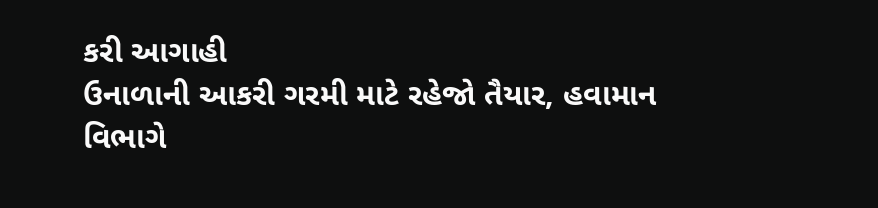કરી આગાહી
ઉનાળાની આકરી ગરમી માટે રહેજો તૈયાર, હવામાન વિભાગે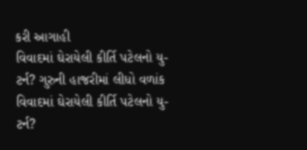કરી આગાહી
વિવાદમાં ઘેરાયેલી કીર્તિ પટેલનો યુ-ટર્ન? ગુરુની હાજરીમાં લીધો વળાંક
વિવાદમાં ઘેરાયેલી કીર્તિ પટેલનો યુ-ટર્ન?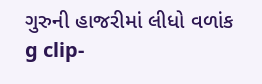ગુરુની હાજરીમાં લીધો વળાંક
g clip-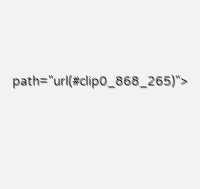path="url(#clip0_868_265)">